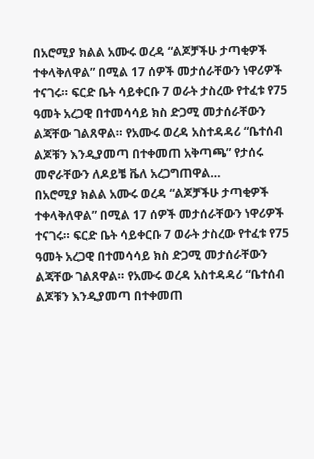በአሮሚያ ክልል አሙሩ ወረዳ “ልጆቻችሁ ታጣቂዎች ተቀላቅለዋል” በሚል 17 ሰዎች መታሰራቸውን ነዋሪዎች ተናገሩ። ፍርድ ቤት ሳይቀርቡ 7 ወራት ታስረው የተፈቱ የ75 ዓመት አረጋዊ በተመሳሳይ ክስ ድጋሚ መታሰራቸውን ልጃቸው ገልጸዋል። የአሙሩ ወረዳ አስተዳዳሪ “ቤተሰብ ልጆቹን እንዲያመጣ በተቀመጠ አቅጣጫ” የታሰሩ መኖራቸውን ለዶይቼ ቬለ አረጋግጠዋል…
በአሮሚያ ክልል አሙሩ ወረዳ “ልጆቻችሁ ታጣቂዎች ተቀላቅለዋል” በሚል 17 ሰዎች መታሰራቸውን ነዋሪዎች ተናገሩ። ፍርድ ቤት ሳይቀርቡ 7 ወራት ታስረው የተፈቱ የ75 ዓመት አረጋዊ በተመሳሳይ ክስ ድጋሚ መታሰራቸውን ልጃቸው ገልጸዋል። የአሙሩ ወረዳ አስተዳዳሪ “ቤተሰብ ልጆቹን እንዲያመጣ በተቀመጠ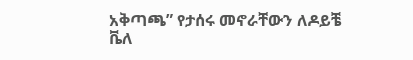አቅጣጫ” የታሰሩ መኖራቸውን ለዶይቼ ቬለ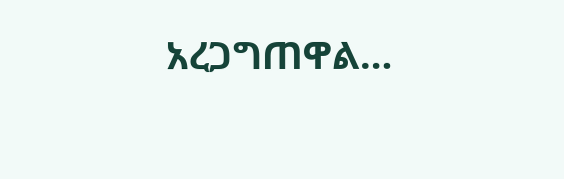አረጋግጠዋል…